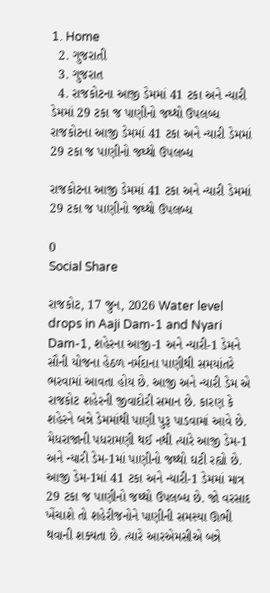1. Home
  2. ગુજરાતી
  3. ગુજરાત
  4. રાજકોટના આજી ડેમમાં 41 ટકા અને ન્યારી ડેમમાં 29 ટકા જ પાણીનો જથ્થો ઉપલબ્ધ
રાજકોટના આજી ડેમમાં 41 ટકા અને ન્યારી ડેમમાં 29 ટકા જ પાણીનો જથ્થો ઉપલબ્ધ

રાજકોટના આજી ડેમમાં 41 ટકા અને ન્યારી ડેમમાં 29 ટકા જ પાણીનો જથ્થો ઉપલબ્ધ

0
Social Share

રાજકોટ, 17 જુન, 2026 Water level drops in Aaji Dam-1 and Nyari Dam-1, શહેરના આજી-1 અને ન્યારી-1 ડેમને સૌની યોજના હેઠળ નર્મદાના પાણીથી સમયાંતરે ભરવામાં આવતા હોય છે. આજી અને ન્યારી ડેમ એ રાજકોટ શહેરની જીવાદોરી સમાન છે. કારણ કે શહેરને બન્ને ડેમમાંથી પાણી પુરૂ પાડવામાં આવે છે. મેધરાજાની પધરામણી થઈ નથી ત્યારે આજી ડેમ-1 અને ન્યારી ડેમ-1માં પાણીનો જથ્થો ઘટી રહ્યો છે. આજી ડેમ-1માં 41 ટકા અને ન્યારી-1 ડેમમાં માત્ર 29 ટકા જ પાણીનો જથ્થો ઉપલબ્ધ છે. જો વરસાદ ખેંચાશે તો શહેરીજનોને પાણીની સમસ્યા ઊભી થવાની શક્યતા છે. ત્યારે આરએમસીએ બન્ને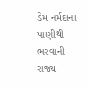ડેમ નર્મદાના પાણીથી ભરવાની રાજ્ય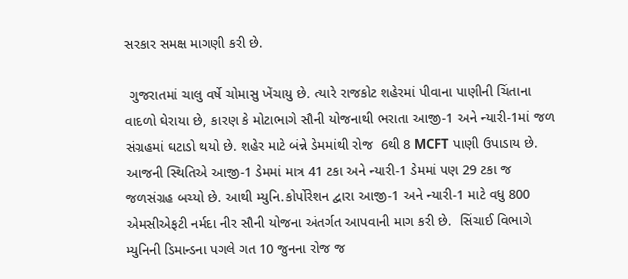સરકાર સમક્ષ માગણી કરી છે.

 ગુજરાતમાં ચાલુ વર્ષે ચોમાસુ ખેંચાયુ છે. ત્યારે રાજકોટ શહેરમાં પીવાના પાણીની ચિંતાના વાદળો ઘેરાયા છે, કારણ કે મોટાભાગે સૌની યોજનાથી ભરાતા આજી-1 અને ન્યારી-1માં જળ સંગ્રહમાં ઘટાડો થયો છે. શહેર માટે બંન્ને ડેમમાંથી રોજ  6થી 8 MCFT પાણી ઉપાડાય છે. આજની સ્થિતિએ આજી-1 ડેમમાં માત્ર 41 ટકા અને ન્યારી-1 ડેમમાં પણ 29 ટકા જ જળસંગ્રહ બચ્યો છે. આથી મ્યુનિ.કોર્પોરેશન દ્વારા આજી-1 અને ન્યારી-1 માટે વધુ 800 એમસીએફટી નર્મદા નીર સૌની યોજના અંતર્ગત આપવાની માગ કરી છે.  સિંચાઈ વિભાગે મ્યુનિની ડિમાન્ડના પગલે ગત 10 જુનના રોજ જ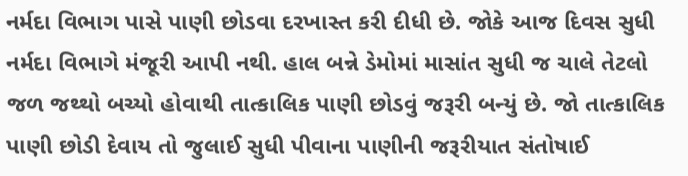નર્મદા વિભાગ પાસે પાણી છોડવા દરખાસ્ત કરી દીધી છે. જોકે આજ દિવસ સુધી નર્મદા વિભાગે મંજૂરી આપી નથી. હાલ બન્ને ડેમોમાં માસાંત સુધી જ ચાલે તેટલો જળ જથ્થો બચ્યો હોવાથી તાત્કાલિક પાણી છોડવું જરૂરી બન્યું છે. જો તાત્કાલિક પાણી છોડી દેવાય તો જુલાઈ સુધી પીવાના પાણીની જરૂરીયાત સંતોષાઈ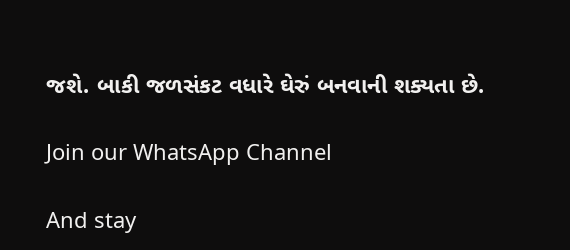જશે. બાકી જળસંકટ વધારે ઘેરું બનવાની શક્યતા છે.

Join our WhatsApp Channel

And stay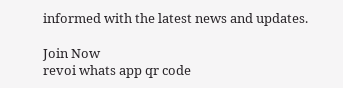informed with the latest news and updates.

Join Now
revoi whats app qr code